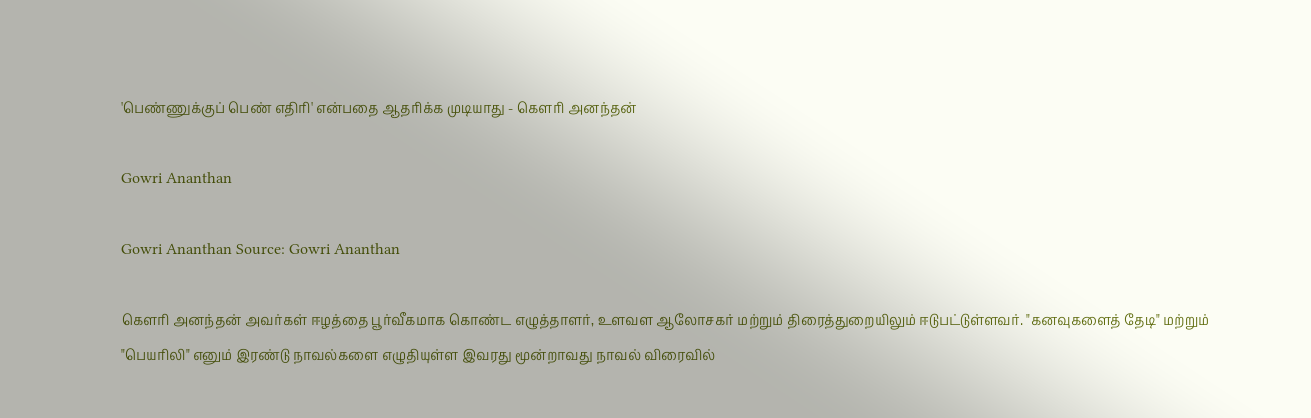'பெண்ணுக்குப் பெண் எதிரி' என்பதை ஆதரிக்க முடியாது - கௌரி அனந்தன்

Gowri Ananthan

Gowri Ananthan Source: Gowri Ananthan

கௌரி அனந்தன் அவர்கள் ஈழத்தை பூர்வீகமாக கொண்ட எழுத்தாளர், உளவள ஆலோசகர் மற்றும் திரைத்துறையிலும் ஈடுபட்டுள்ளவர். "கனவுகளைத் தேடி" மற்றும் "பெயரிலி" எனும் இரண்டு நாவல்களை எழுதியுள்ள இவரது மூன்றாவது நாவல் விரைவில்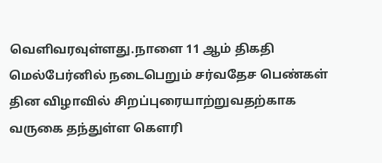வெளிவரவுள்ளது.நாளை 11 ஆம் திகதி மெல்பேர்னில் நடைபெறும் சர்வதேச பெண்கள் தின விழாவில் சிறப்புரையாற்றுவதற்காக வருகை தந்துள்ள கௌரி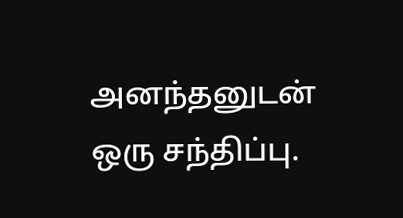அனந்தனுடன் ஒரு சந்திப்பு.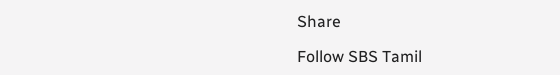Share

Follow SBS Tamil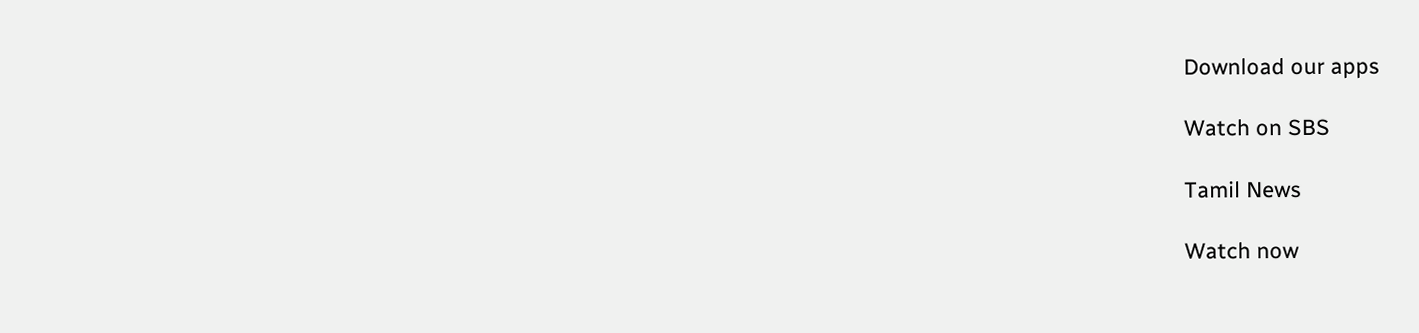Download our apps

Watch on SBS

Tamil News

Watch now